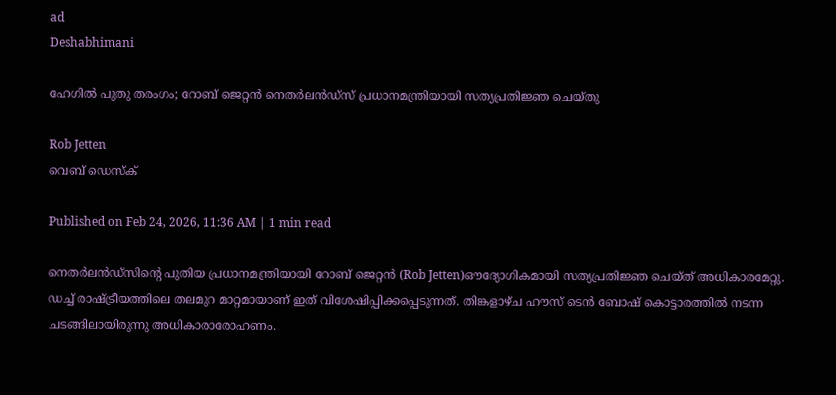ad
Deshabhimani

ഹേഗിൽ പുതു തരംഗം; റോബ് ജെറ്റൻ നെതർലൻഡ്‌സ് പ്രധാനമന്ത്രിയായി സത്യപ്രതിജ്ഞ ചെയ്തു

Rob Jetten
വെബ് ഡെസ്ക്

Published on Feb 24, 2026, 11:36 AM | 1 min read

നെതർലൻഡ്‌സിന്റെ പുതിയ പ്രധാനമന്ത്രിയായി റോബ് ജെറ്റൻ (Rob Jetten)ഔദ്യോഗികമായി സത്യപ്രതിജ്ഞ ചെയ്ത് അധികാരമേറ്റു. ഡച്ച് രാഷ്ട്രീയത്തിലെ തലമുറ മാറ്റമായാണ് ഇത് വിശേഷിപ്പിക്കപ്പെടുന്നത്. തിങ്കളാഴ്ച ഹൗസ് ടെൻ ബോഷ് കൊട്ടാരത്തിൽ നടന്ന ചടങ്ങിലായിരുന്നു അധികാരാരോഹണം.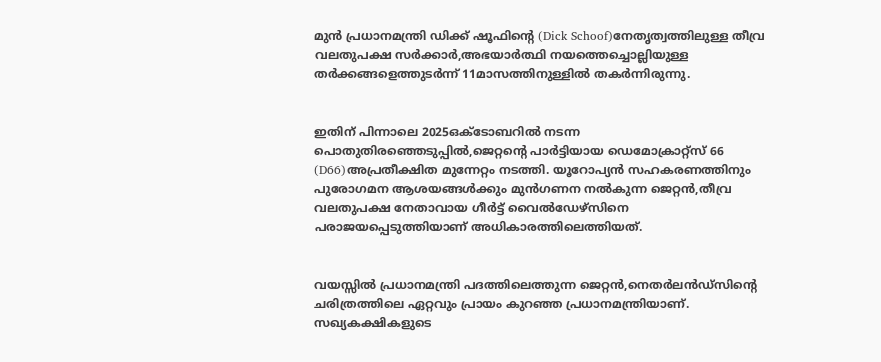മുൻ പ്രധാനമന്ത്രി ഡിക്ക് ഷൂഫിന്റെ (Dick Schoof)നേതൃത്വത്തിലുള്ള തീവ്ര വലതുപക്ഷ സർക്കാർ,അഭയാർത്ഥി നയത്തെച്ചൊല്ലിയുള്ള തർക്കങ്ങളെത്തുടർന്ന് 11മാസത്തിനുള്ളിൽ തകർന്നിരുന്നു.


ഇതിന് പിന്നാലെ 2025ഒക്ടോബറിൽ നടന്ന പൊതുതിരഞ്ഞെടുപ്പിൽ,ജെറ്റന്റെ പാർട്ടിയായ ഡെമോക്രാറ്റ്സ് 66 (D66)അപ്രതീക്ഷിത മുന്നേറ്റം നടത്തി. യൂറോപ്യൻ സഹകരണത്തിനും പുരോഗമന ആശയങ്ങൾക്കും മുൻഗണന നൽകുന്ന ജെറ്റൻ,തീവ്ര വലതുപക്ഷ നേതാവായ ഗീർട്ട് വൈൽഡേഴ്സിനെ പരാജയപ്പെടുത്തിയാണ് അധികാരത്തിലെത്തിയത്.


വയസ്സിൽ പ്രധാനമന്ത്രി പദത്തിലെത്തുന്ന ജെറ്റൻ,നെതർലൻഡ്‌സിന്റെ ചരിത്രത്തിലെ ഏറ്റവും പ്രായം കുറഞ്ഞ പ്രധാനമന്ത്രിയാണ്. സഖ്യകക്ഷികളുടെ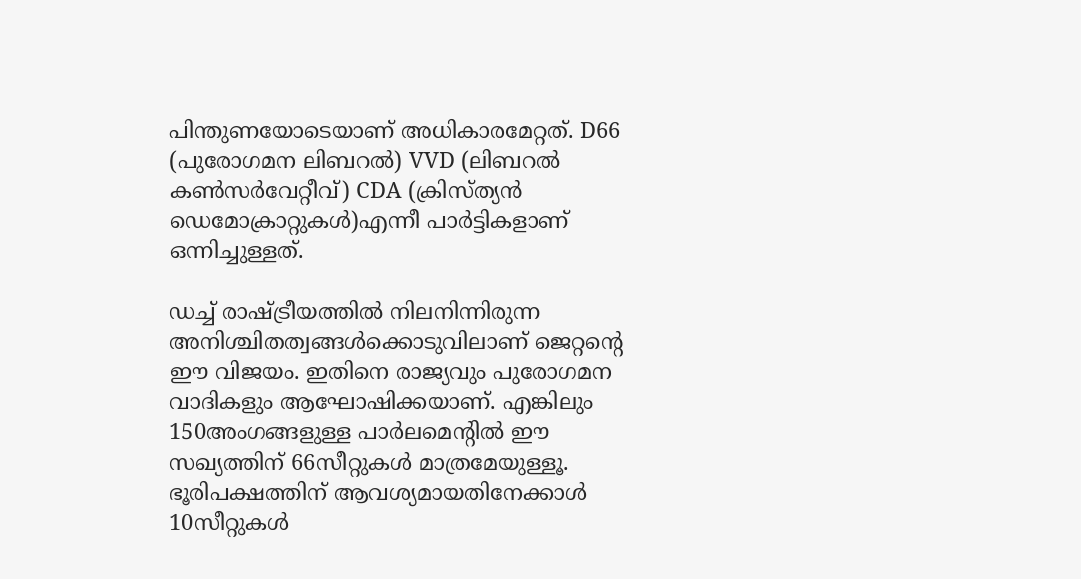പിന്തുണയോടെയാണ് അധികാരമേറ്റത്. D66 (പുരോഗമന ലിബറൽ) VVD (ലിബറൽ കൺസർവേറ്റീവ്) CDA (ക്രിസ്ത്യൻ ഡെമോക്രാറ്റുകൾ)എന്നീ പാര്‍ട്ടികളാണ് ഒന്നിച്ചുള്ളത്.

ഡച്ച് രാഷ്ട്രീയത്തിൽ നിലനിന്നിരുന്ന അനിശ്ചിതത്വങ്ങൾക്കൊടുവിലാണ് ജെറ്റന്റെ ഈ വിജയം. ഇതിനെ രാജ്യവും പുരോഗമന വാദികളും ആഘോഷിക്കയാണ്. എങ്കിലും 150അംഗങ്ങളുള്ള പാർലമെന്റിൽ ഈ സഖ്യത്തിന് 66സീറ്റുകൾ മാത്രമേയുള്ളൂ. ഭൂരിപക്ഷത്തിന് ആവശ്യമായതിനേക്കാൾ 10സീറ്റുകൾ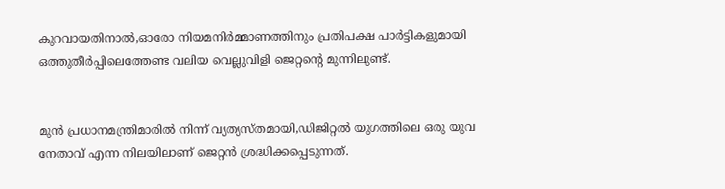കുറവായതിനാൽ,ഓരോ നിയമനിർമ്മാണത്തിനും പ്രതിപക്ഷ പാർട്ടികളുമായി ഒത്തുതീർപ്പിലെത്തേണ്ട വലിയ വെല്ലുവിളി ജെറ്റന്റെ മുന്നിലുണ്ട്.


മുൻ പ്രധാനമന്ത്രിമാരിൽ നിന്ന് വ്യത്യസ്തമായി,ഡിജിറ്റൽ യുഗത്തിലെ ഒരു യുവ നേതാവ് എന്ന നിലയിലാണ് ജെറ്റൻ ശ്രദ്ധിക്കപ്പെടുന്നത്.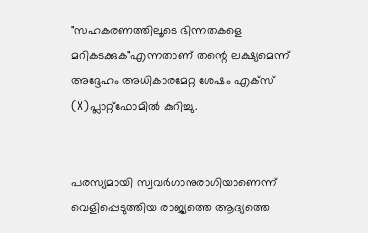"സഹകരണത്തിലൂടെ ഭിന്നതകളെ മറികടക്കുക"എന്നതാണ് തന്റെ ലക്ഷ്യമെന്ന് അദ്ദേഹം അധികാരമേറ്റ ശേഷം എക്സ് (X)പ്ലാറ്റ്‌ഫോമിൽ കുറിച്ചു.


പരസ്യമായി സ്വവർഗാനുരാഗിയാണെന്ന് വെളിപ്പെടുത്തിയ രാജ്യത്തെ ആദ്യത്തെ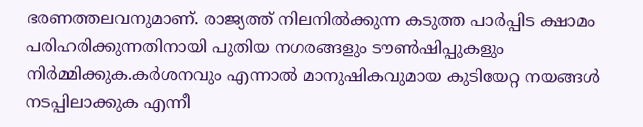ഭരണത്തലവനുമാണ്. രാജ്യത്ത് നിലനിൽക്കുന്ന കടുത്ത പാർപ്പിട ക്ഷാമം പരിഹരിക്കുന്നതിനായി പുതിയ നഗരങ്ങളും ടൗൺഷിപ്പുകളും നിർമ്മിക്കുക.കർശനവും എന്നാൽ മാനുഷികവുമായ കുടിയേറ്റ നയങ്ങൾ നടപ്പിലാക്കുക എന്നീ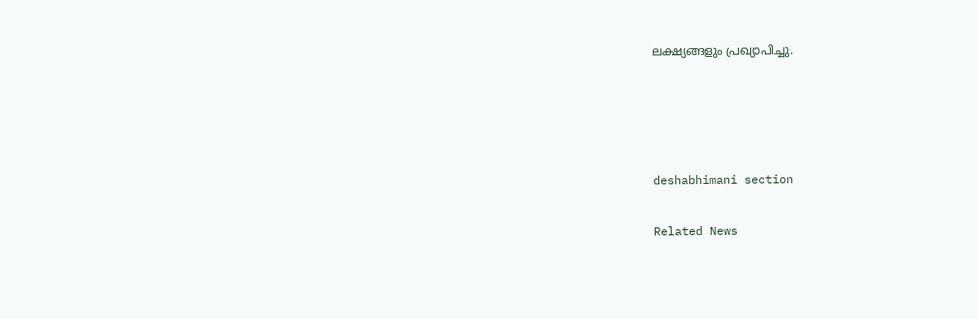ലക്ഷ്യങ്ങളും പ്രഖ്യാപിച്ചു.




deshabhimani section

Related News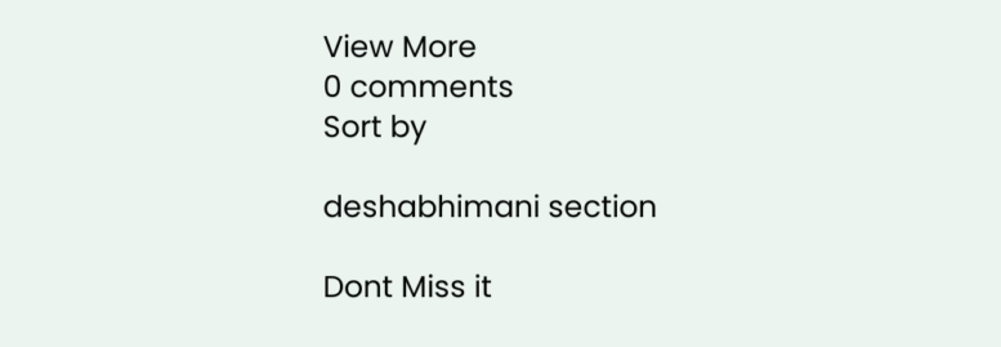View More
0 comments
Sort by

deshabhimani section

Dont Miss it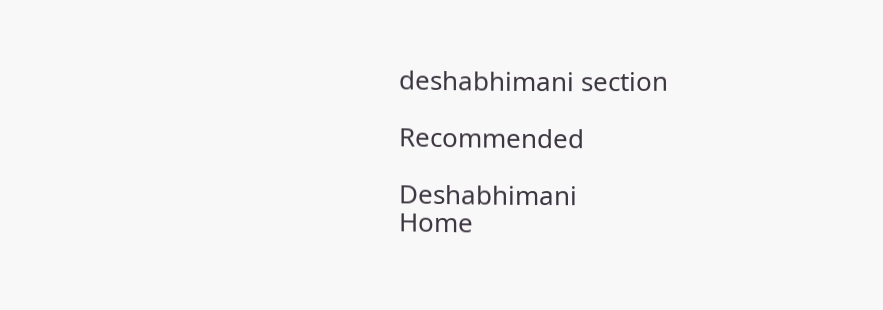deshabhimani section

Recommended

Deshabhimani
Home